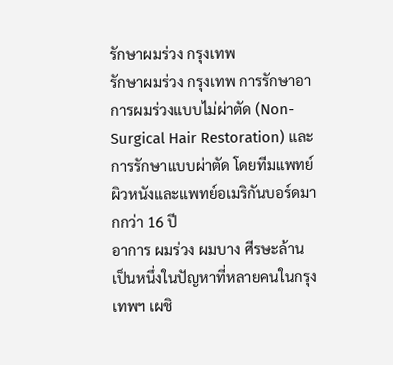รักษาผมร่วง กรุงเทพ
รักษาผมร่วง กรุงเทพ การรักษาอาการผมร่วงแบบไม่ผ่าตัด (Non-Surgical Hair Restoration) และการรักษาแบบผ่าตัด โดยทีมแพทย์ผิวหนังและแพทย์อเมริกันบอร์ดมากกว่า 16 ปี
อาการ ผมร่วง ผมบาง ศีรษะล้าน เป็นหนึ่งในปัญหาที่หลายคนในกรุงเทพฯ เผชิ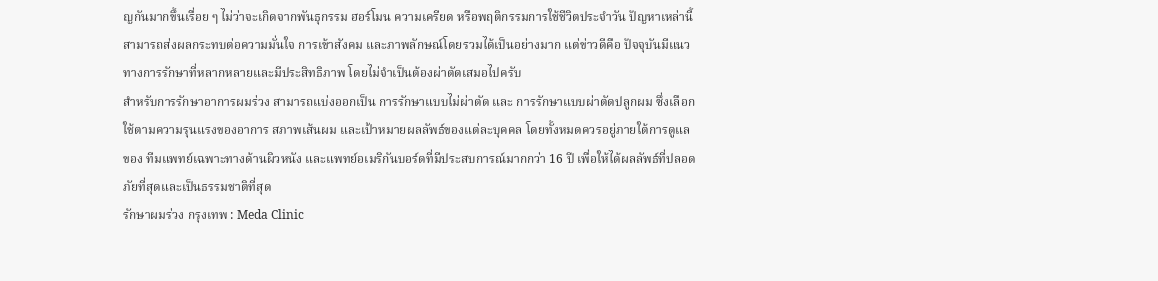ญกันมากขึ้นเรื่อย ๆ ไม่ว่าจะเกิดจากพันธุกรรม ฮอร์โมน ความเครียด หรือพฤติกรรมการใช้ชีวิตประจำวัน ปัญหาเหล่านี้สามารถส่งผลกระทบต่อความมั่นใจ การเข้าสังคม และภาพลักษณ์โดยรวมได้เป็นอย่างมาก แต่ข่าวดีคือ ปัจจุบันมีแนวทางการรักษาที่หลากหลายและมีประสิทธิภาพ โดยไม่จำเป็นต้องผ่าตัดเสมอไปครับ
สำหรับการรักษาอาการผมร่วง สามารถแบ่งออกเป็น การรักษาแบบไม่ผ่าตัด และ การรักษาแบบผ่าตัดปลูกผม ซึ่งเลือกใช้ตามความรุนแรงของอาการ สภาพเส้นผม และเป้าหมายผลลัพธ์ของแต่ละบุคคล โดยทั้งหมดควรอยู่ภายใต้การดูแลของ ทีมแพทย์เฉพาะทางด้านผิวหนัง และแพทย์อเมริกันบอร์ดที่มีประสบการณ์มากกว่า 16 ปี เพื่อให้ได้ผลลัพธ์ที่ปลอดภัยที่สุดและเป็นธรรมชาติที่สุด
รักษาผมร่วง กรุงเทพ : Meda Clinic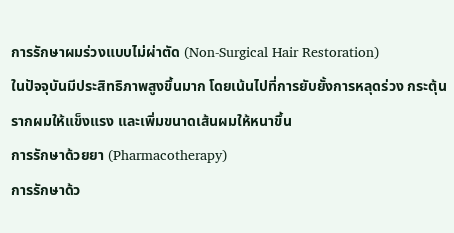การรักษาผมร่วงแบบไม่ผ่าตัด (Non-Surgical Hair Restoration)
ในปัจจุบันมีประสิทธิภาพสูงขึ้นมาก โดยเน้นไปที่การยับยั้งการหลุดร่วง กระตุ้นรากผมให้แข็งแรง และเพิ่มขนาดเส้นผมให้หนาขึ้น
การรักษาด้วยยา (Pharmacotherapy)
การรักษาด้ว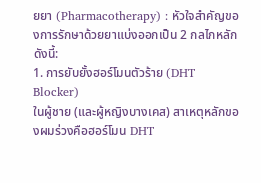ยยา (Pharmacotherapy) : หัวใจสำคัญของการรักษาด้วยยาแบ่งออกเป็น 2 กลไกหลัก ดังนี้:
1. การยับยั้งฮอร์โมนตัวร้าย (DHT Blocker)
ในผู้ชาย (และผู้หญิงบางเคส) สาเหตุหลักของผมร่วงคือฮอร์โมน DHT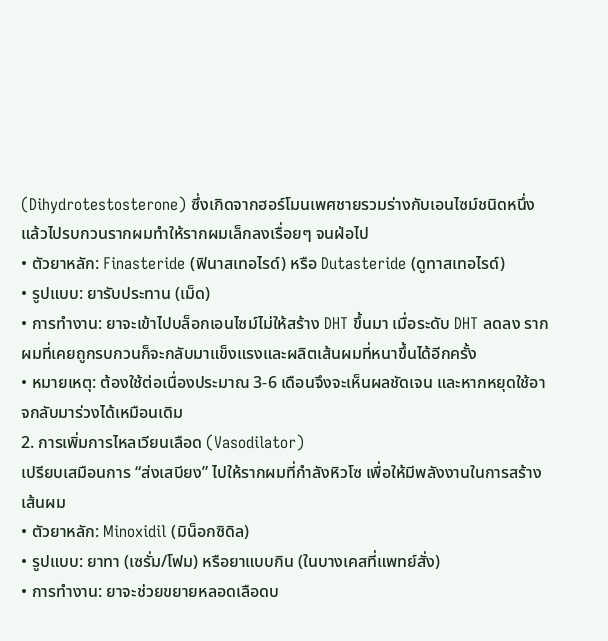(Dihydrotestosterone) ซึ่งเกิดจากฮอร์โมนเพศชายรวมร่างกับเอนไซม์ชนิดหนึ่ง แล้วไปรบกวนรากผมทำให้รากผมเล็กลงเรื่อยๆ จนฝ่อไป
• ตัวยาหลัก: Finasteride (ฟินาสเทอไรด์) หรือ Dutasteride (ดูทาสเทอไรด์)
• รูปแบบ: ยารับประทาน (เม็ด)
• การทำงาน: ยาจะเข้าไปบล็อกเอนไซม์ไม่ให้สร้าง DHT ขึ้นมา เมื่อระดับ DHT ลดลง รากผมที่เคยถูกรบกวนก็จะกลับมาแข็งแรงและผลิตเส้นผมที่หนาขึ้นได้อีกครั้ง
• หมายเหตุ: ต้องใช้ต่อเนื่องประมาณ 3-6 เดือนจึงจะเห็นผลชัดเจน และหากหยุดใช้อาจกลับมาร่วงได้เหมือนเดิม
2. การเพิ่มการไหลเวียนเลือด (Vasodilator)
เปรียบเสมือนการ “ส่งเสบียง” ไปให้รากผมที่กำลังหิวโซ เพื่อให้มีพลังงานในการสร้างเส้นผม
• ตัวยาหลัก: Minoxidil (มิน็อกซิดิล)
• รูปแบบ: ยาทา (เซรั่ม/โฟม) หรือยาแบบกิน (ในบางเคสที่แพทย์สั่ง)
• การทำงาน: ยาจะช่วยขยายหลอดเลือดบ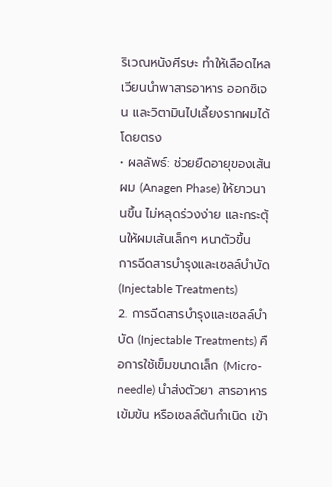ริเวณหนังศีรษะ ทำให้เลือดไหลเวียนนำพาสารอาหาร ออกซิเจน และวิตามินไปเลี้ยงรากผมได้โดยตรง
• ผลลัพธ์: ช่วยยืดอายุของเส้นผม (Anagen Phase) ให้ยาวนานขึ้น ไม่หลุดร่วงง่าย และกระตุ้นให้ผมเส้นเล็กๆ หนาตัวขึ้น
การฉีดสารบำรุงและเซลล์บำบัด (Injectable Treatments)
2. การฉีดสารบำรุงและเซลล์บำบัด (Injectable Treatments) คือการใช้เข็มขนาดเล็ก (Micro-needle) นำส่งตัวยา สารอาหารเข้มข้น หรือเซลล์ต้นกำเนิด เข้า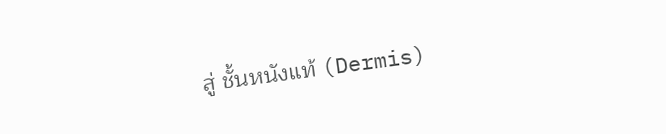สู่ ชั้นหนังแท้ (Dermis)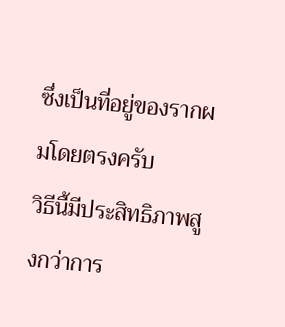ซึ่งเป็นที่อยู่ของรากผมโดยตรงครับ
วิธีนี้มีประสิทธิภาพสูงกว่าการ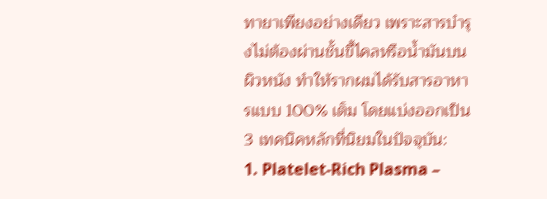ทายาเพียงอย่างเดียว เพราะสารบำรุงไม่ต้องผ่านชั้นขี้ไคลหรือน้ำมันบนผิวหนัง ทำให้รากผมได้รับสารอาหารแบบ 100% เต็ม โดยแบ่งออกเป็น 3 เทคนิคหลักที่นิยมในปัจจุบัน:
1. Platelet-Rich Plasma –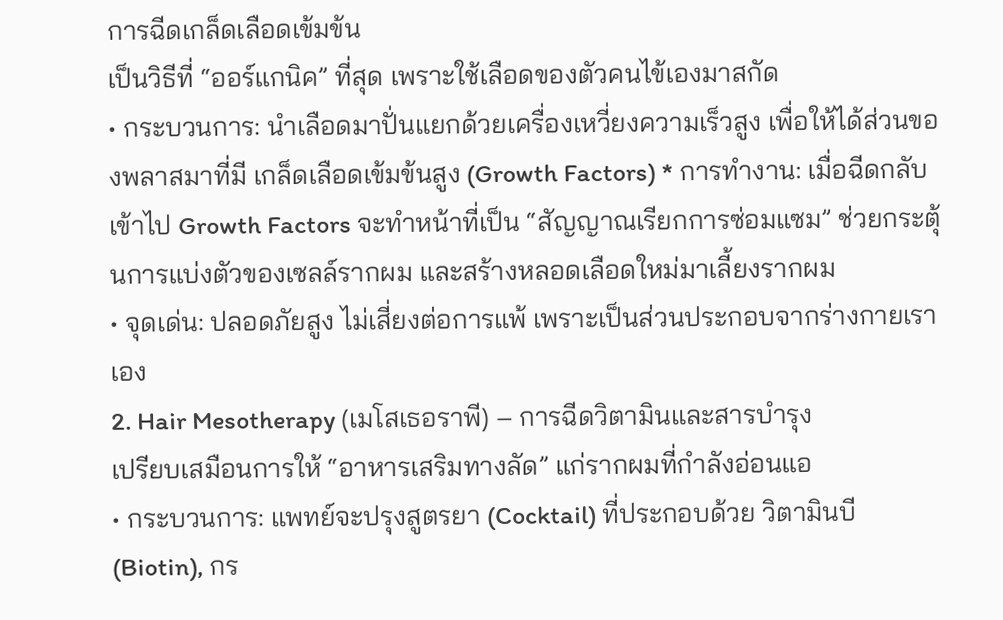การฉีดเกล็ดเลือดเข้มข้น
เป็นวิธีที่ “ออร์แกนิค” ที่สุด เพราะใช้เลือดของตัวคนไข้เองมาสกัด
• กระบวนการ: นำเลือดมาปั่นแยกด้วยเครื่องเหวี่ยงความเร็วสูง เพื่อให้ได้ส่วนของพลาสมาที่มี เกล็ดเลือดเข้มข้นสูง (Growth Factors) * การทำงาน: เมื่อฉีดกลับเข้าไป Growth Factors จะทำหน้าที่เป็น “สัญญาณเรียกการซ่อมแซม” ช่วยกระตุ้นการแบ่งตัวของเซลล์รากผม และสร้างหลอดเลือดใหม่มาเลี้ยงรากผม
• จุดเด่น: ปลอดภัยสูง ไม่เสี่ยงต่อการแพ้ เพราะเป็นส่วนประกอบจากร่างกายเราเอง
2. Hair Mesotherapy (เมโสเธอราพี) – การฉีดวิตามินและสารบำรุง
เปรียบเสมือนการให้ “อาหารเสริมทางลัด” แก่รากผมที่กำลังอ่อนแอ
• กระบวนการ: แพทย์จะปรุงสูตรยา (Cocktail) ที่ประกอบด้วย วิตามินบี (Biotin), กร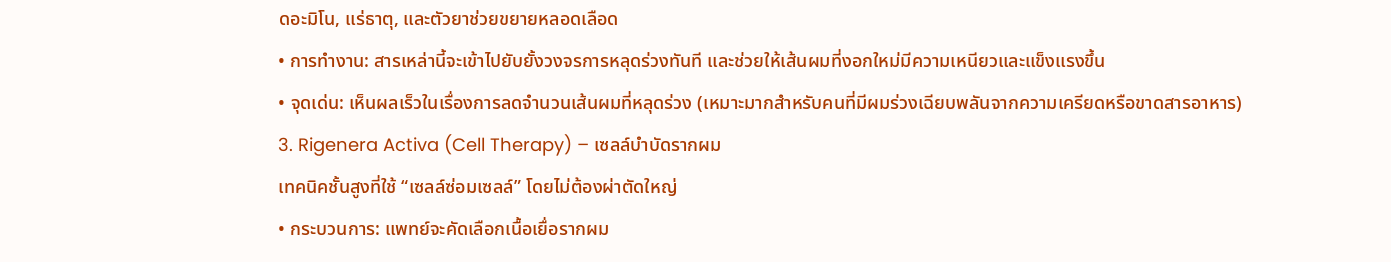ดอะมิโน, แร่ธาตุ, และตัวยาช่วยขยายหลอดเลือด
• การทำงาน: สารเหล่านี้จะเข้าไปยับยั้งวงจรการหลุดร่วงทันที และช่วยให้เส้นผมที่งอกใหม่มีความเหนียวและแข็งแรงขึ้น
• จุดเด่น: เห็นผลเร็วในเรื่องการลดจำนวนเส้นผมที่หลุดร่วง (เหมาะมากสำหรับคนที่มีผมร่วงเฉียบพลันจากความเครียดหรือขาดสารอาหาร)
3. Rigenera Activa (Cell Therapy) – เซลล์บำบัดรากผม
เทคนิคชั้นสูงที่ใช้ “เซลล์ซ่อมเซลล์” โดยไม่ต้องผ่าตัดใหญ่
• กระบวนการ: แพทย์จะคัดเลือกเนื้อเยื่อรากผม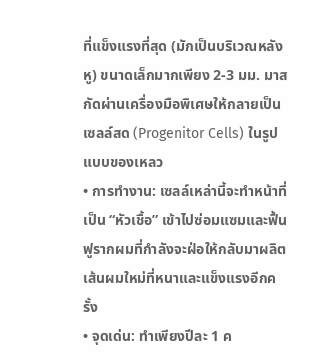ที่แข็งแรงที่สุด (มักเป็นบริเวณหลังหู) ขนาดเล็กมากเพียง 2-3 มม. มาสกัดผ่านเครื่องมือพิเศษให้กลายเป็น เซลล์สด (Progenitor Cells) ในรูปแบบของเหลว
• การทำงาน: เซลล์เหล่านี้จะทำหน้าที่เป็น “หัวเชื้อ” เข้าไปซ่อมแซมและฟื้นฟูรากผมที่กำลังจะฝ่อให้กลับมาผลิตเส้นผมใหม่ที่หนาและแข็งแรงอีกครั้ง
• จุดเด่น: ทำเพียงปีละ 1 ค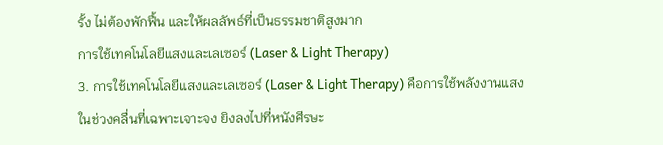รั้ง ไม่ต้องพักฟื้น และให้ผลลัพธ์ที่เป็นธรรมชาติสูงมาก
การใช้เทคโนโลยีแสงและเลเซอร์ (Laser & Light Therapy)
3. การใช้เทคโนโลยีแสงและเลเซอร์ (Laser & Light Therapy) คือการใช้พลังงานแสงในช่วงคลื่นที่เฉพาะเจาะจง ยิงลงไปที่หนังศีรษะ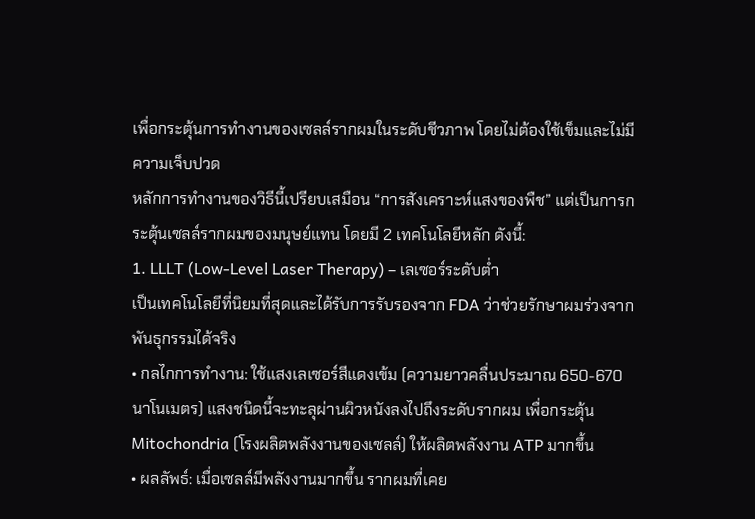เพื่อกระตุ้นการทำงานของเซลล์รากผมในระดับชีวภาพ โดยไม่ต้องใช้เข็มและไม่มีความเจ็บปวด
หลักการทำงานของวิธีนี้เปรียบเสมือน “การสังเคราะห์แสงของพืช” แต่เป็นการกระตุ้นเซลล์รากผมของมนุษย์แทน โดยมี 2 เทคโนโลยีหลัก ดังนี้:
1. LLLT (Low-Level Laser Therapy) – เลเซอร์ระดับต่ำ
เป็นเทคโนโลยีที่นิยมที่สุดและได้รับการรับรองจาก FDA ว่าช่วยรักษาผมร่วงจากพันธุกรรมได้จริง
• กลไกการทำงาน: ใช้แสงเลเซอร์สีแดงเข้ม (ความยาวคลื่นประมาณ 650-670 นาโนเมตร) แสงชนิดนี้จะทะลุผ่านผิวหนังลงไปถึงระดับรากผม เพื่อกระตุ้น Mitochondria (โรงผลิตพลังงานของเซลล์) ให้ผลิตพลังงาน ATP มากขึ้น
• ผลลัพธ์: เมื่อเซลล์มีพลังงานมากขึ้น รากผมที่เคย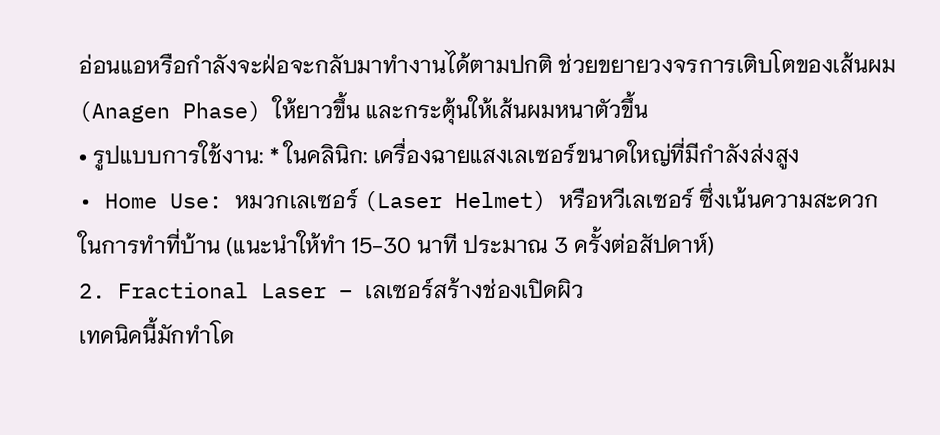อ่อนแอหรือกำลังจะฝ่อจะกลับมาทำงานได้ตามปกติ ช่วยขยายวงจรการเติบโตของเส้นผม (Anagen Phase) ให้ยาวขึ้น และกระตุ้นให้เส้นผมหนาตัวขึ้น
• รูปแบบการใช้งาน: * ในคลินิก: เครื่องฉายแสงเลเซอร์ขนาดใหญ่ที่มีกำลังส่งสูง
• Home Use: หมวกเลเซอร์ (Laser Helmet) หรือหวีเลเซอร์ ซึ่งเน้นความสะดวกในการทำที่บ้าน (แนะนำให้ทำ 15-30 นาที ประมาณ 3 ครั้งต่อสัปดาห์)
2. Fractional Laser – เลเซอร์สร้างช่องเปิดผิว
เทคนิคนี้มักทำโด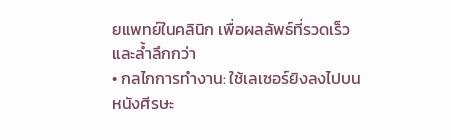ยแพทย์ในคลินิก เพื่อผลลัพธ์ที่รวดเร็วและล้ำลึกกว่า
• กลไกการทำงาน: ใช้เลเซอร์ยิงลงไปบนหนังศีรษะ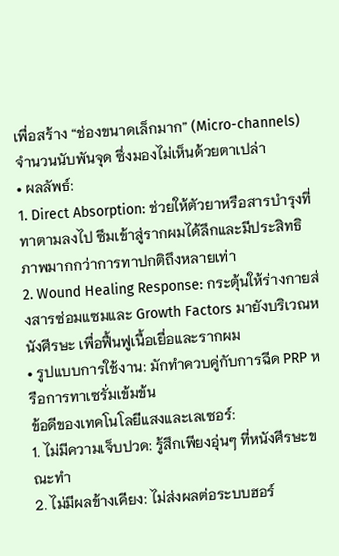เพื่อสร้าง “ช่องขนาดเล็กมาก” (Micro-channels) จำนวนนับพันจุด ซึ่งมองไม่เห็นด้วยตาเปล่า
• ผลลัพธ์:
1. Direct Absorption: ช่วยให้ตัวยาหรือสารบำรุงที่ทาตามลงไป ซึมเข้าสู่รากผมได้ลึกและมีประสิทธิภาพมากกว่าการทาปกติถึงหลายเท่า
2. Wound Healing Response: กระตุ้นให้ร่างกายส่งสารซ่อมแซมและ Growth Factors มายังบริเวณหนังศีรษะ เพื่อฟื้นฟูเนื้อเยื่อและรากผม
• รูปแบบการใช้งาน: มักทำควบคู่กับการฉีด PRP หรือการทาเซรั่มเข้มข้น
ข้อดีของเทคโนโลยีแสงและเลเซอร์:
1. ไม่มีความเจ็บปวด: รู้สึกเพียงอุ่นๆ ที่หนังศีรษะขณะทำ
2. ไม่มีผลข้างเคียง: ไม่ส่งผลต่อระบบฮอร์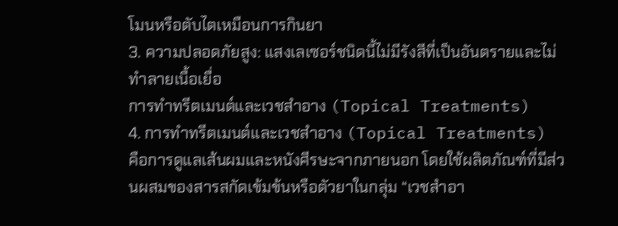โมนหรือตับไตเหมือนการกินยา
3. ความปลอดภัยสูง: แสงเลเซอร์ชนิดนี้ไม่มีรังสีที่เป็นอันตรายและไม่ทำลายเนื้อเยื่อ
การทำทรีตเมนต์และเวชสำอาง (Topical Treatments)
4. การทำทรีตเมนต์และเวชสำอาง (Topical Treatments) คือการดูแลเส้นผมและหนังศีรษะจากภายนอก โดยใช้ผลิตภัณฑ์ที่มีส่วนผสมของสารสกัดเข้มข้นหรือตัวยาในกลุ่ม “เวชสำอา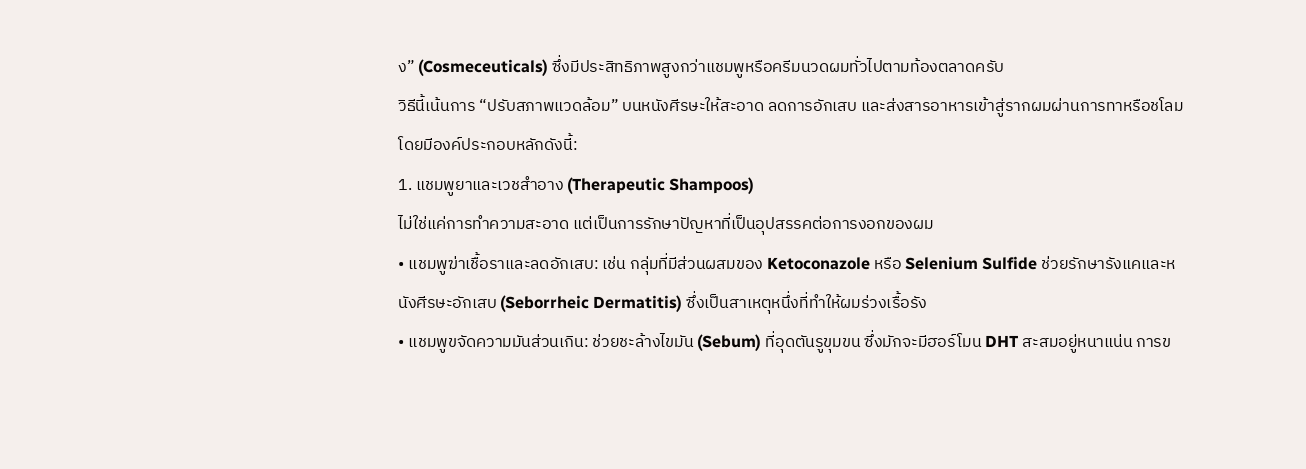ง” (Cosmeceuticals) ซึ่งมีประสิทธิภาพสูงกว่าแชมพูหรือครีมนวดผมทั่วไปตามท้องตลาดครับ
วิธีนี้เน้นการ “ปรับสภาพแวดล้อม” บนหนังศีรษะให้สะอาด ลดการอักเสบ และส่งสารอาหารเข้าสู่รากผมผ่านการทาหรือชโลม โดยมีองค์ประกอบหลักดังนี้:
1. แชมพูยาและเวชสำอาง (Therapeutic Shampoos)
ไม่ใช่แค่การทำความสะอาด แต่เป็นการรักษาปัญหาที่เป็นอุปสรรคต่อการงอกของผม
• แชมพูฆ่าเชื้อราและลดอักเสบ: เช่น กลุ่มที่มีส่วนผสมของ Ketoconazole หรือ Selenium Sulfide ช่วยรักษารังแคและหนังศีรษะอักเสบ (Seborrheic Dermatitis) ซึ่งเป็นสาเหตุหนึ่งที่ทำให้ผมร่วงเรื้อรัง
• แชมพูขจัดความมันส่วนเกิน: ช่วยชะล้างไขมัน (Sebum) ที่อุดตันรูขุมขน ซึ่งมักจะมีฮอร์โมน DHT สะสมอยู่หนาแน่น การข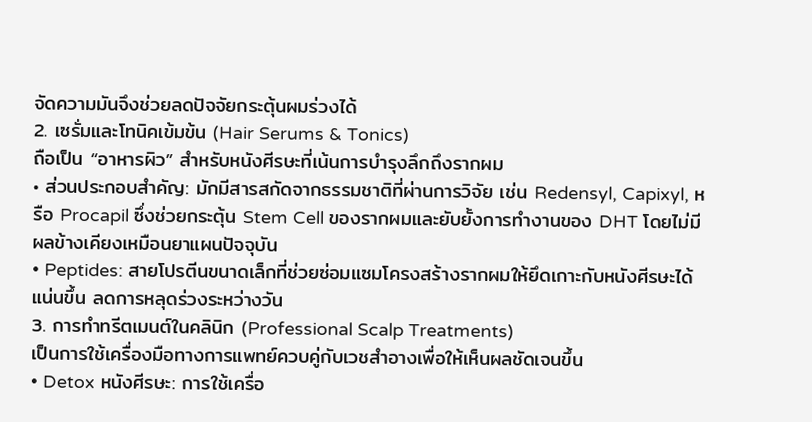จัดความมันจึงช่วยลดปัจจัยกระตุ้นผมร่วงได้
2. เซรั่มและโทนิคเข้มข้น (Hair Serums & Tonics)
ถือเป็น “อาหารผิว” สำหรับหนังศีรษะที่เน้นการบำรุงลึกถึงรากผม
• ส่วนประกอบสำคัญ: มักมีสารสกัดจากธรรมชาติที่ผ่านการวิจัย เช่น Redensyl, Capixyl, หรือ Procapil ซึ่งช่วยกระตุ้น Stem Cell ของรากผมและยับยั้งการทำงานของ DHT โดยไม่มีผลข้างเคียงเหมือนยาแผนปัจจุบัน
• Peptides: สายโปรตีนขนาดเล็กที่ช่วยซ่อมแซมโครงสร้างรากผมให้ยึดเกาะกับหนังศีรษะได้แน่นขึ้น ลดการหลุดร่วงระหว่างวัน
3. การทำทรีตเมนต์ในคลินิก (Professional Scalp Treatments)
เป็นการใช้เครื่องมือทางการแพทย์ควบคู่กับเวชสำอางเพื่อให้เห็นผลชัดเจนขึ้น
• Detox หนังศีรษะ: การใช้เครื่อ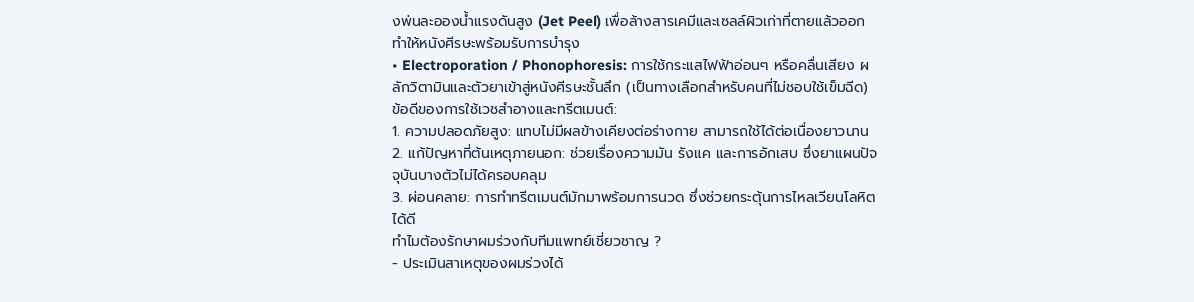งพ่นละอองน้ำแรงดันสูง (Jet Peel) เพื่อล้างสารเคมีและเซลล์ผิวเก่าที่ตายแล้วออก ทำให้หนังศีรษะพร้อมรับการบำรุง
• Electroporation / Phonophoresis: การใช้กระแสไฟฟ้าอ่อนๆ หรือคลื่นเสียง ผลักวิตามินและตัวยาเข้าสู่หนังศีรษะชั้นลึก (เป็นทางเลือกสำหรับคนที่ไม่ชอบใช้เข็มฉีด)
ข้อดีของการใช้เวชสำอางและทรีตเมนต์:
1. ความปลอดภัยสูง: แทบไม่มีผลข้างเคียงต่อร่างกาย สามารถใช้ได้ต่อเนื่องยาวนาน
2. แก้ปัญหาที่ต้นเหตุภายนอก: ช่วยเรื่องความมัน รังแค และการอักเสบ ซึ่งยาแผนปัจจุบันบางตัวไม่ได้ครอบคลุม
3. ผ่อนคลาย: การทำทรีตเมนต์มักมาพร้อมการนวด ซึ่งช่วยกระตุ้นการไหลเวียนโลหิตได้ดี
ทำไมต้องรักษาผมร่วงกับทีมแพทย์เชี่ยวชาญ ?
- ประเมินสาเหตุของผมร่วงได้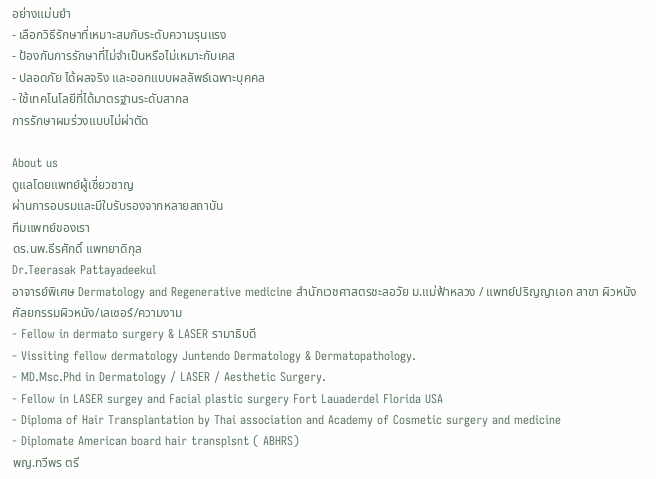อย่างแม่นยำ
- เลือกวิธีรักษาที่เหมาะสมกับระดับความรุนแรง
- ป้องกันการรักษาที่ไม่จำเป็นหรือไม่เหมาะกับเคส
- ปลอดภัย ได้ผลจริง และออกแบบผลลัพธ์เฉพาะบุคคล
- ใช้เทคโนโลยีที่ได้มาตรฐานระดับสากล
การรักษาผมร่วงแบบไม่ผ่าตัด

About us
ดูแลโดยแพทย์ผู้เชี่ยวชาญ
ผ่านการอบรมและมีใบรับรองจากหลายสถาบัน
ทีมแพทย์ของเรา
ดร.นพ.ธีรศักดิ์ แพทยาดิกุล
Dr.Teerasak Pattayadeekul
อาจารย์พิเศษ Dermatology and Regenerative medicine สำนักเวชศาสตรชะลอวัย ม.แม่ฟ้าหลวง / แพทย์ปริญญาเอก สาขา ผิวหนัง ศัลยกรรมผิวหนัง/เลเซอร์/ความงาม
- Fellow in dermato surgery & LASER รามาธิบดี
- Vissiting fellow dermatology Juntendo Dermatology & Dermatopathology.
- MD.Msc.Phd in Dermatology / LASER / Aesthetic Surgery.
- Fellow in LASER surgey and Facial plastic surgery Fort Lauaderdel Florida USA
- Diploma of Hair Transplantation by Thai association and Academy of Cosmetic surgery and medicine
- Diplomate American board hair transplsnt ( ABHRS)
พญ.ทวีพร ตรี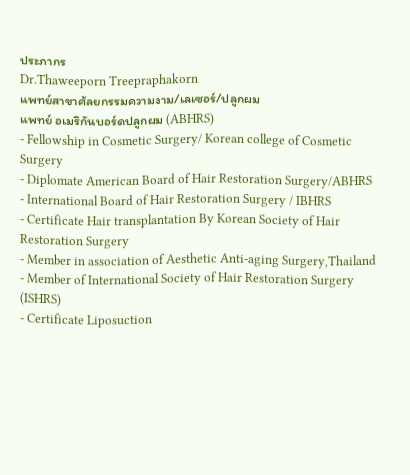ประภากร
Dr.Thaweeporn Treepraphakorn
แพทย์สาขาศัลยกรรมความงาม/เลเซอร์/ปลูกผม
แพทย์ อเมริกันบอร์ดปลูกผม (ABHRS)
- Fellowship in Cosmetic Surgery/ Korean college of Cosmetic Surgery
- Diplomate American Board of Hair Restoration Surgery/ABHRS
- International Board of Hair Restoration Surgery / IBHRS
- Certificate Hair transplantation By Korean Society of Hair Restoration Surgery
- Member in association of Aesthetic Anti-aging Surgery,Thailand
- Member of International Society of Hair Restoration Surgery (ISHRS)
- Certificate Liposuction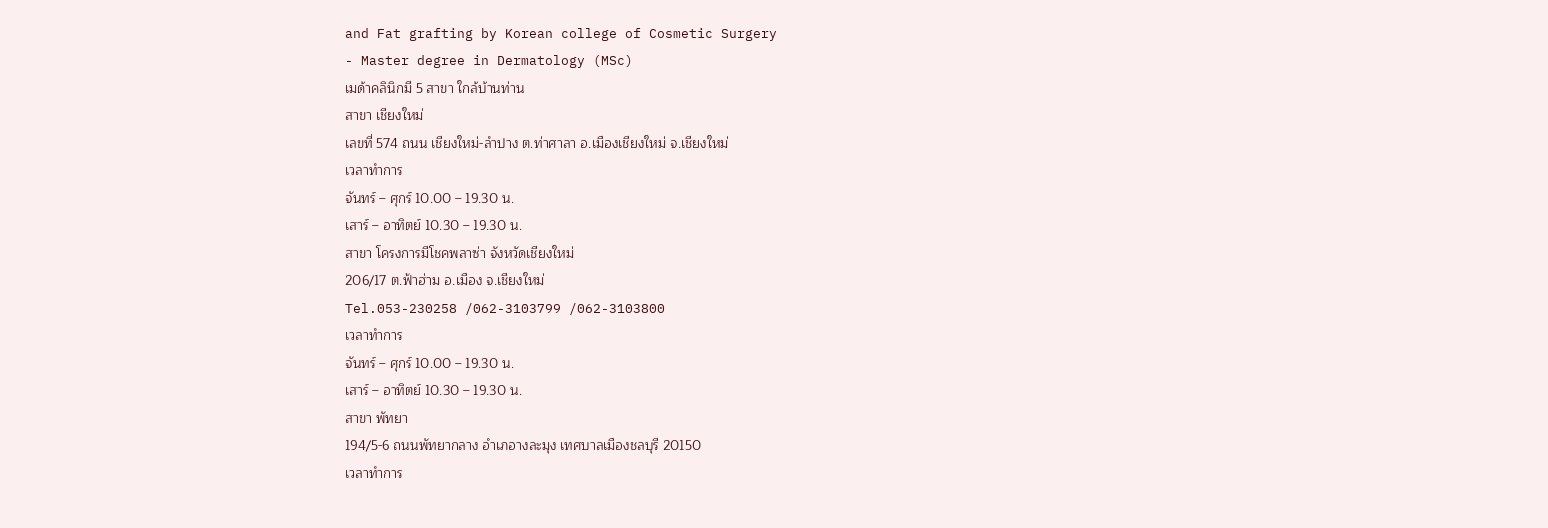and Fat grafting by Korean college of Cosmetic Surgery
- Master degree in Dermatology (MSc)
เมด้าคลินิกมี 5 สาขา ใกล้บ้านท่าน
สาขา เชียงใหม่
เลขที่ 574 ถนน เชียงใหม่-ลำปาง ต.ท่าศาลา อ.เมืองเชียงใหม่ จ.เชียงใหม่
เวลาทำการ
จันทร์ – ศุกร์ 10.00 – 19.30 น.
เสาร์ – อาทิตย์ 10.30 – 19.30 น.
สาขา โครงการมีโชคพลาซ่า จังหวัดเชียงใหม่
206/17 ต.ฟ้าฮ่าม อ.เมือง จ.เชียงใหม่
Tel.053-230258 /062-3103799 /062-3103800
เวลาทำการ
จันทร์ – ศุกร์ 10.00 – 19.30 น.
เสาร์ – อาทิตย์ 10.30 – 19.30 น.
สาขา พัทยา
194/5-6 ถนนพัทยากลาง อำเภอางละมุง เทศบาลเมืองชลบุรี 20150
เวลาทำการ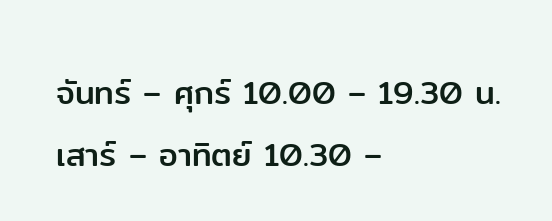จันทร์ – ศุกร์ 10.00 – 19.30 น.
เสาร์ – อาทิตย์ 10.30 –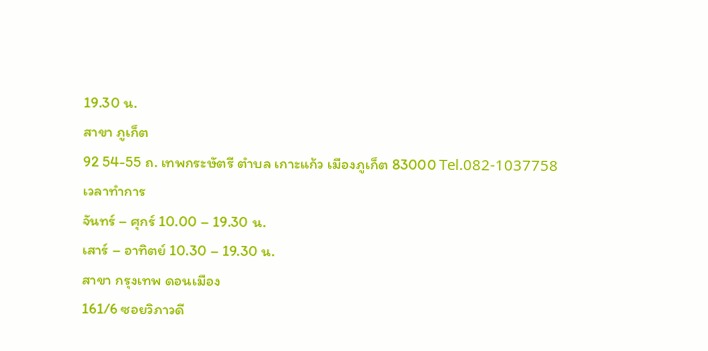19.30 น.
สาขา ภูเก็ต
92 54-55 ถ. เทพกระษัตรี ตำบล เกาะแก้ว เมืองภูเก็ต 83000 Tel.082-1037758
เวลาทำการ
จันทร์ – ศุกร์ 10.00 – 19.30 น.
เสาร์ – อาทิตย์ 10.30 – 19.30 น.
สาขา กรุงเทพ ดอนเมือง
161/6 ซอยวิภาวดี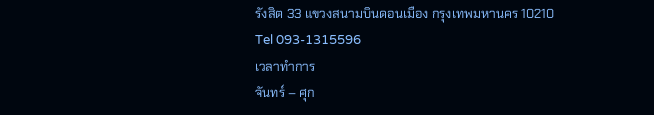รังสิต 33 แขวงสนามบินดอนเมือง กรุงเทพมหานคร 10210
Tel 093-1315596
เวลาทำการ
จันทร์ – ศุก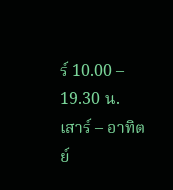ร์ 10.00 – 19.30 น.
เสาร์ – อาทิตย์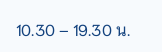10.30 – 19.30 น.